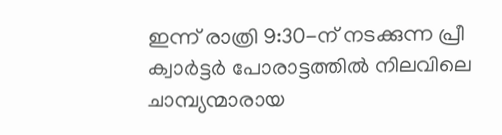ഇന്ന് രാത്രി 9:30-ന് നടക്കുന്ന പ്രീ ക്വാർട്ടർ പോരാട്ടത്തിൽ നിലവിലെ ചാമ്പ്യന്മാരായ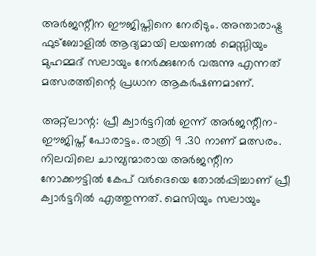അർജന്റീന ഈജിപ്തിനെ നേരിടും. അന്താരാഷ്ട്ര ഫുട്ബോളിൽ ആദ്യമായി ലയണൽ മെസ്സിയും മുഹമ്മദ് സലായും നേർക്കുനേർ വരുന്നു എന്നത് മത്സരത്തിന്റെ പ്രധാന ആകർഷണമാണ്.

അറ്റ്ലാന്റ: പ്രീ ക്വാർട്ടറിൽ ഇന്ന് അർജന്റീന- ഈജിപ്ത് പോരാട്ടം. രാത്രി 9 .30 നാണ് മത്സരം. നിലവിലെ ചാമ്പ്യന്മാരായ അർജന്റീന നോക്കൗട്ടിൽ കേപ് വർദെയെ തോൽപ്പിച്ചാണ് പ്രീ ക്വാർട്ടറിൽ എത്തുന്നത്. മെസിയും സലായും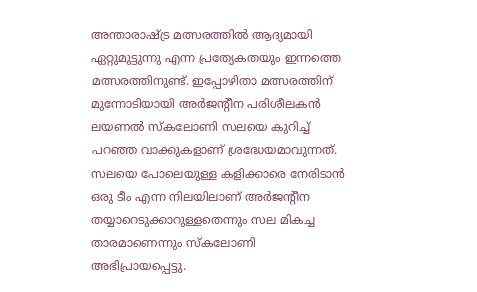അന്താരാഷ്ട്ര മത്സരത്തിൽ ആദ്യമായി ഏറ്റുമുട്ടുന്നു എന്ന പ്രത്യേകതയും ഇന്നത്തെ മത്സരത്തിനുണ്ട്. ഇപ്പോഴിതാ മത്സരത്തിന് മുന്നോടിയായി അർജന്റീന പരിശീലകൻ ലയണൽ സ്കലോണി സലയെ കുറിച്ച് പറഞ്ഞ വാക്കുകളാണ് ശ്രദ്ധേയമാവുന്നത്. സലയെ പോലെയുള്ള കളിക്കാരെ നേരിടാൻ ഒരു ടീം എന്ന നിലയിലാണ് അർജന്റീന തയ്യാറെടുക്കാറുള്ളതെന്നും സല മികച്ച താരമാണെന്നും സ്കലോണി അഭിപ്രായപ്പെട്ടു.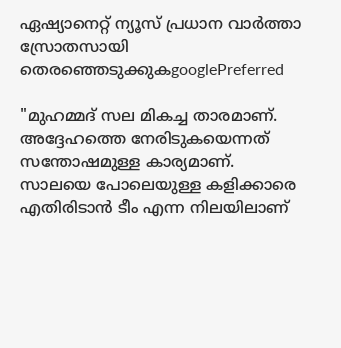ഏഷ്യാനെറ്റ് ന്യൂസ് പ്രധാന വാർത്താ സ്രോതസായി തെരഞ്ഞെടുക്കുകgooglePreferred

"മുഹമ്മദ് സല മികച്ച താരമാണ്. അദ്ദേഹത്തെ നേരിടുകയെന്നത് സന്തോഷമുള്ള കാര്യമാണ്. സാലയെ പോലെയുള്ള കളിക്കാരെ എതിരിടാൻ ടീം എന്ന നിലയിലാണ്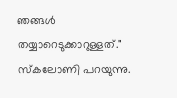ഞങ്ങൾ തയ്യാറെടുക്കാറുള്ളത്." സ്കലോണി പറയുന്നു.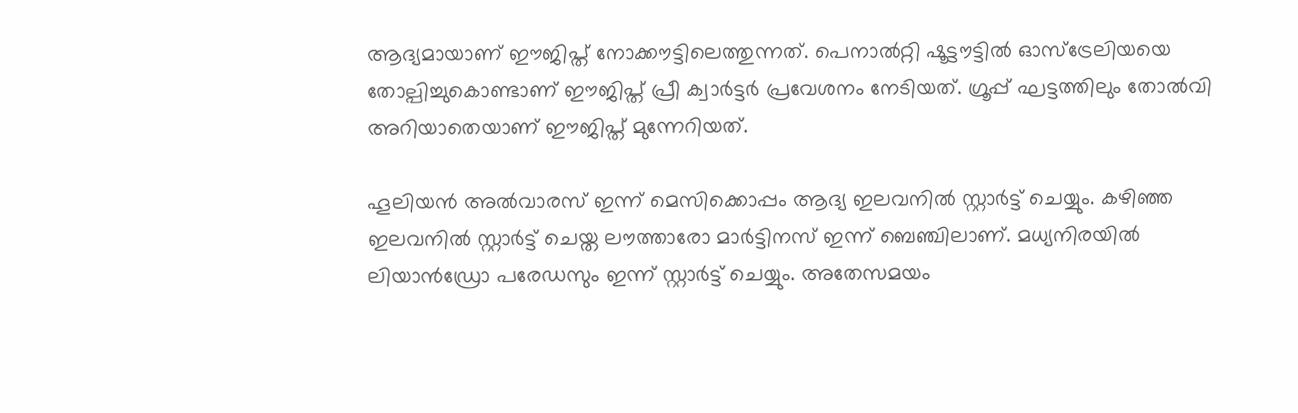ആദ്യമായാണ് ഈജിപ്ത് നോക്കൗട്ടിലെത്തുന്നത്. പെനാൽറ്റി ഷൂട്ടൗട്ടിൽ ഓസ്‌ട്രേലിയയെ തോല്പിച്ചുകൊണ്ടാണ് ഈജിപ്ത് പ്രീ ക്വാർട്ടർ പ്രവേശനം നേടിയത്. ഗ്രൂപ്പ് ഘട്ടത്തിലും തോൽവി അറിയാതെയാണ് ഈജിപ്ത് മുന്നേറിയത്.

ഹൂലിയൻ അൽവാരസ് ഇന്ന് മെസിക്കൊപ്പം ആദ്യ ഇലവനിൽ സ്റ്റാർട്ട് ചെയ്യും. കഴിഞ്ഞ ഇലവനിൽ സ്റ്റാർട്ട് ചെയ്ത ലൗത്താരോ മാർട്ടിനസ് ഇന്ന് ബെഞ്ചിലാണ്. മധ്യനിരയിൽ ലിയാൻഡ്രോ പരേഡസും ഇന്ന് സ്റ്റാർട്ട് ചെയ്യും. അതേസമയം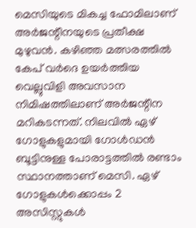മെസിയുടെ മികച്ച ഫോമിലാണ് അർജന്റീനയുടെ പ്രതീക്ഷ മുഴുവൻ. കഴിഞ്ഞ മത്സരത്തിൽ കേപ് വർദെ ഉയർത്തിയ വെല്ലുവിളി അവസാന നിമിഷത്തിലാണ് അർജന്റീന മറികടന്നത്. നിലവിൽ ഏഴ് ഗോളുകളുമായി ഗോൾഡൻ ബൂട്ടിനുള്ള പോരാട്ടത്തിൽ രണ്ടാം സ്ഥാനത്താണ് മെസി. ഏഴ് ഗോളുകൾക്കൊപ്പം 2 അസിസ്റ്റുകൾ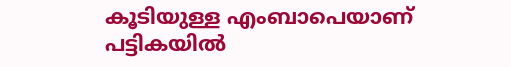കൂടിയുള്ള എംബാപെയാണ് പട്ടികയിൽ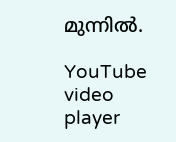മുന്നിൽ.

YouTube video player